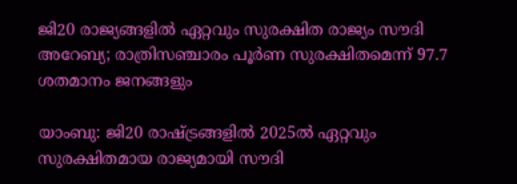ജി20 രാജ്യങ്ങളിൽ ഏറ്റവും സുരക്ഷിത രാജ്യം സൗദി അറേബ്യ; രാത്രിസഞ്ചാരം പൂർണ സുരക്ഷിതമെന്ന് 97.7 ശതമാനം ജനങ്ങളും

യാംബു: ജി20 രാഷ്ട്രങ്ങളിൽ 2025ൽ ഏറ്റവും സുരക്ഷിതമായ രാജ്യമായി സൗദി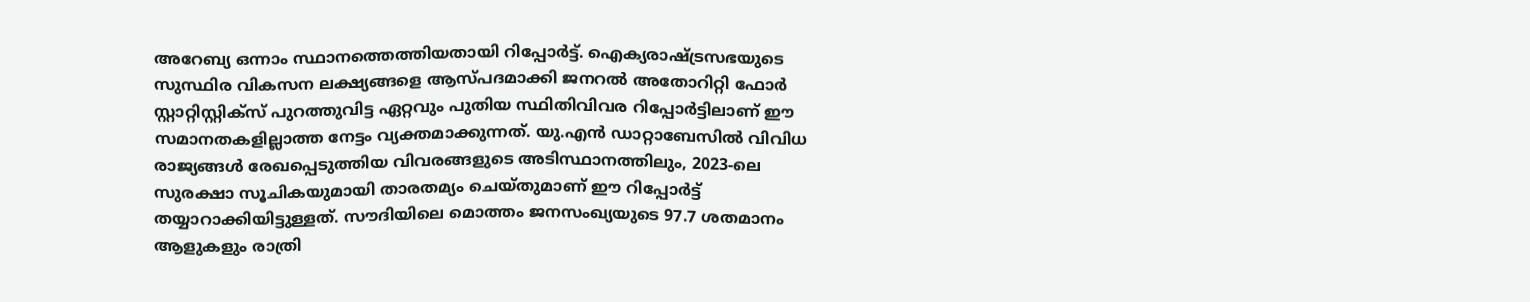അറേബ്യ ഒന്നാം സ്ഥാനത്തെത്തിയതായി റിപ്പോർട്ട്. ഐക്യരാഷ്ട്രസഭയുടെ സുസ്ഥിര വികസന ലക്ഷ്യങ്ങളെ ആസ്പദമാക്കി ജനറൽ അതോറിറ്റി ഫോർ സ്റ്റാറ്റിസ്റ്റിക്സ് പുറത്തുവിട്ട ഏറ്റവും പുതിയ സ്ഥിതിവിവര റിപ്പോർട്ടിലാണ് ഈ സമാനതകളില്ലാത്ത നേട്ടം വ്യക്തമാക്കുന്നത്. യു.എൻ ഡാറ്റാബേസിൽ വിവിധ രാജ്യങ്ങൾ രേഖപ്പെടുത്തിയ വിവരങ്ങളുടെ അടിസ്ഥാനത്തിലും, 2023-ലെ സുരക്ഷാ സൂചികയുമായി താരതമ്യം ചെയ്തുമാണ് ഈ റിപ്പോർട്ട് തയ്യാറാക്കിയിട്ടുള്ളത്. സൗദിയിലെ മൊത്തം ജനസംഖ്യയുടെ 97.7 ശതമാനം ആളുകളും രാത്രി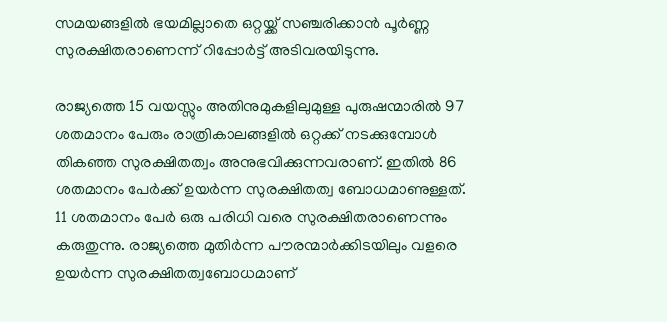സമയങ്ങളിൽ ഭയമില്ലാതെ ഒറ്റയ്ക്ക് സഞ്ചരിക്കാൻ പൂർണ്ണ സുരക്ഷിതരാണെന്ന് റിപ്പോർട്ട് അടിവരയിടുന്നു.

രാജ്യത്തെ 15 വയസ്സും അതിനുമുകളിലുമുള്ള പുരുഷന്മാരിൽ 97 ശതമാനം പേരും രാത്രികാലങ്ങളിൽ ഒറ്റക്ക് നടക്കുമ്പോൾ തികഞ്ഞ സുരക്ഷിതത്വം അനുഭവിക്കുന്നവരാണ്. ഇതിൽ 86 ശതമാനം പേർക്ക് ഉയർന്ന സുരക്ഷിതത്വ ബോധമാണുള്ളത്. 11 ശതമാനം പേർ ഒരു പരിധി വരെ സുരക്ഷിതരാണെന്നും കരുതുന്നു. രാജ്യത്തെ മുതിർന്ന പൗരന്മാർക്കിടയിലും വളരെ ഉയർന്ന സുരക്ഷിതത്വബോധമാണ്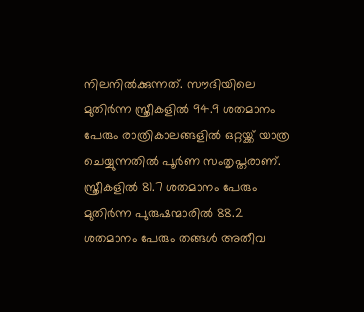നിലനിൽക്കുന്നത്. സൗദിയിലെ മുതിർന്ന സ്ത്രീകളിൽ 94.9 ശതമാനം പേരും രാത്രികാലങ്ങളിൽ ഒറ്റയ്ക്ക് യാത്ര ചെയ്യുന്നതിൽ പൂർണ സംതൃപ്തരാണ്. സ്ത്രീകളിൽ 81.7 ശതമാനം പേരും മുതിർന്ന പുരുഷന്മാരിൽ 88.2 ശതമാനം പേരും തങ്ങൾ അതീവ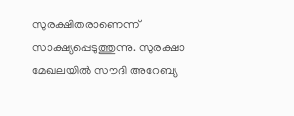സുരക്ഷിതരാണെന്ന് സാക്ഷ്യപ്പെടുത്തുന്നു. സുരക്ഷാ മേഖലയിൽ സൗദി അറേബ്യ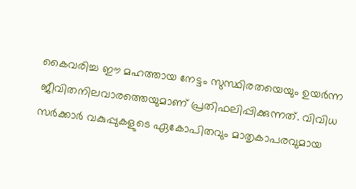കൈവരിച്ച ഈ മഹത്തായ നേട്ടം സുസ്ഥിരതയെയും ഉയർന്ന ജീവിതനിലവാരത്തെയുമാണ് പ്രതിഫലിപ്പിക്കുന്നത്. വിവിധ സർക്കാർ വകുപ്പുകളുടെ ഏകോപിതവും മാതൃകാപരവുമായ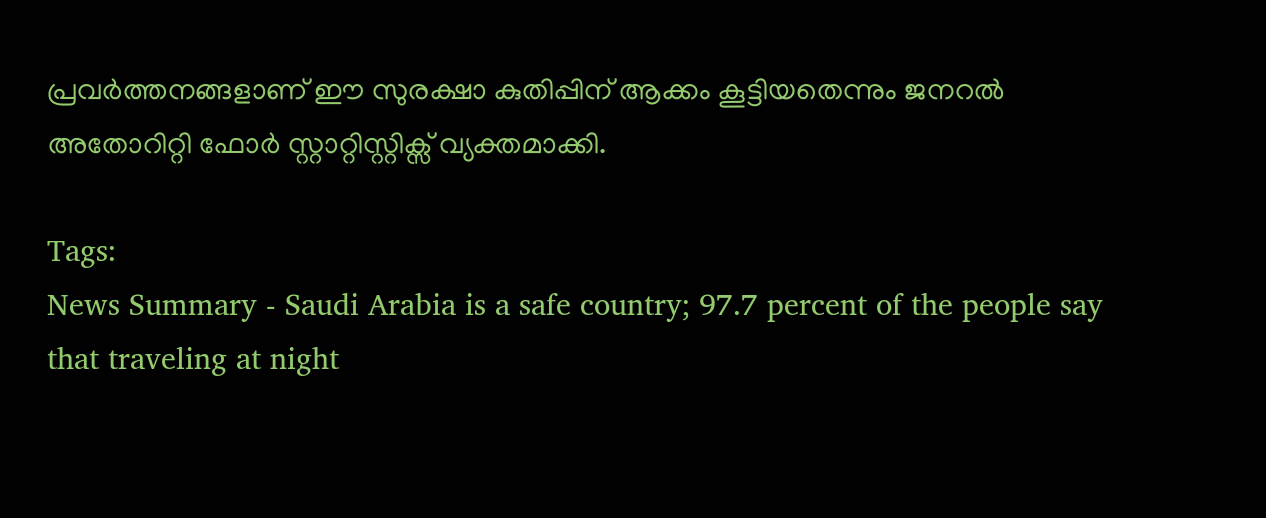പ്രവർത്തനങ്ങളാണ് ഈ സുരക്ഷാ കുതിപ്പിന് ആക്കം കൂട്ടിയതെന്നും ജനറൽ അതോറിറ്റി ഫോർ സ്റ്റാറ്റിസ്റ്റിക്സ് വ്യക്തമാക്കി.

Tags:
News Summary - Saudi Arabia is a safe country; 97.7 percent of the people say that traveling at night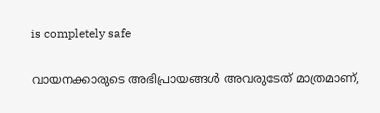is completely safe

വായനക്കാരുടെ അഭിപ്രായങ്ങള്‍ അവരുടേത് മാത്രമാണ്,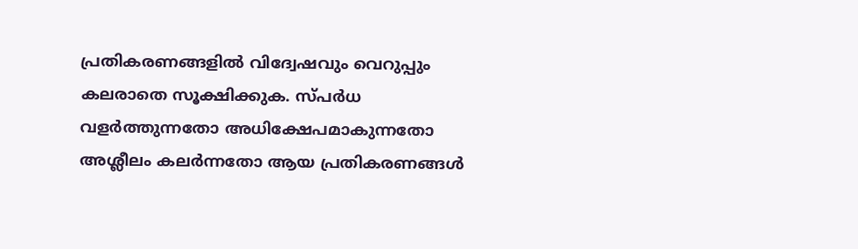പ്രതികരണങ്ങളിൽ വിദ്വേഷവും വെറുപ്പും കലരാതെ സൂക്ഷിക്കുക. സ്പർധ വളർത്തുന്നതോ അധിക്ഷേപമാകുന്നതോ അശ്ലീലം കലർന്നതോ ആയ പ്രതികരണങ്ങൾ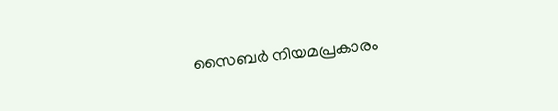സൈബർ നിയമപ്രകാരം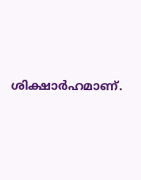ശിക്ഷാർഹമാണ്.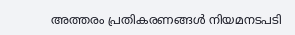അത്തരം പ്രതികരണങ്ങൾ നിയമനടപടി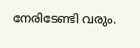നേരിടേണ്ടി വരും.